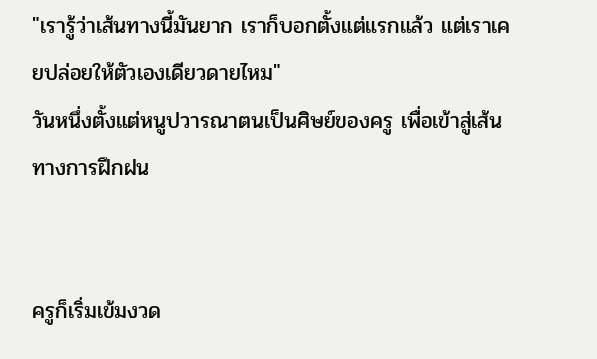"เรารู้ว่าเส้นทางนี้มันยาก เราก็บอกตั้งแต่แรกแล้ว แต่เราเคยปล่อยให้ตัวเองเดียวดายไหม"
วันหนึ่งตั้งแต่หนูปวารณาตนเป็นศิษย์ของครู เพื่อเข้าสู่เส้นทางการฝึกฝน


ครูก็เริ่มเข้มงวด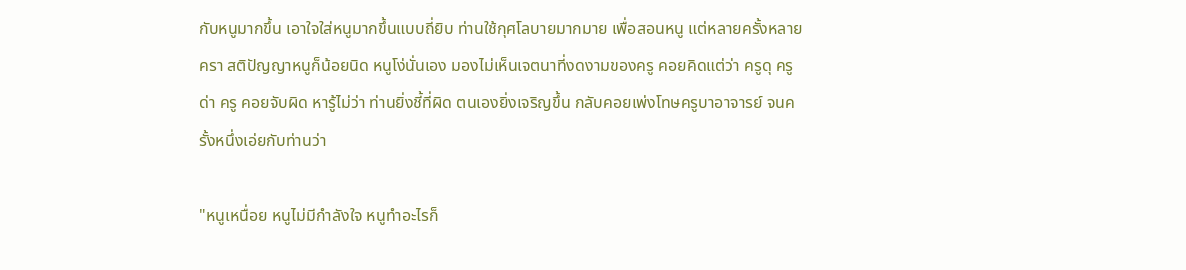กับหนูมากขึ้น เอาใจใส่หนูมากขึ้นแบบถี่ยิบ ท่านใช้กุศโลบายมากมาย เพื่อสอนหนู แต่หลายครั้งหลายครา สติปัญญาหนูก็น้อยนิด หนูโง่นั่นเอง มองไม่เห็นเจตนาที่งดงามของครู คอยคิดแต่ว่า ครูดุ ครูด่า ครู คอยจับผิด หารู้ไม่ว่า ท่านยิ่งชี้ที่ผิด ตนเองยิ่งเจริญขึ้น กลับคอยเพ่งโทษครูบาอาจารย์ จนครั้งหนึ่งเอ่ยกับท่านว่า

"หนูเหนื่อย หนูไม่มีกำลังใจ หนูทำอะไรก็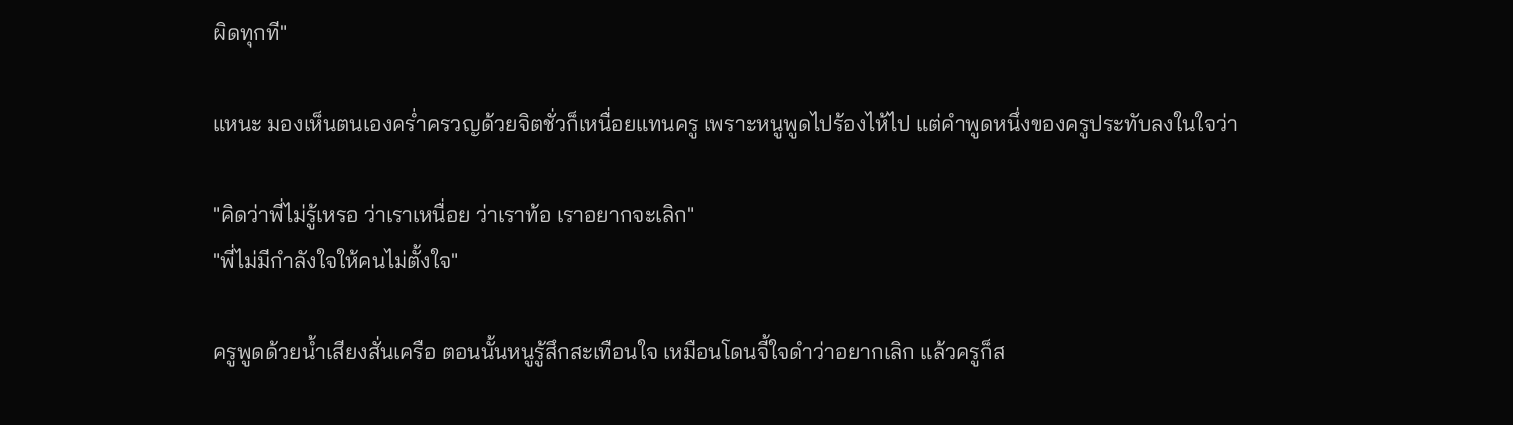ผิดทุกที"

แหนะ มองเห็นตนเองคร่ำครวญด้วยจิตชั่วก็เหนื่อยแทนครู เพราะหนูพูดไปร้องไห้ไป แต่คำพูดหนึ่งของครูประทับลงในใจว่า

"คิดว่าพี่ไม่รู้เหรอ ว่าเราเหนื่อย ว่าเราท้อ เราอยากจะเลิก"
"พี่ไม่มีกำลังใจให้คนไม่ตั้งใจ"

ครูพูดด้วยน้ำเสียงสั่นเครือ ตอนนั้นหนูรู้สึกสะเทือนใจ เหมือนโดนจี้ใจดำว่าอยากเลิก แล้วครูก็ส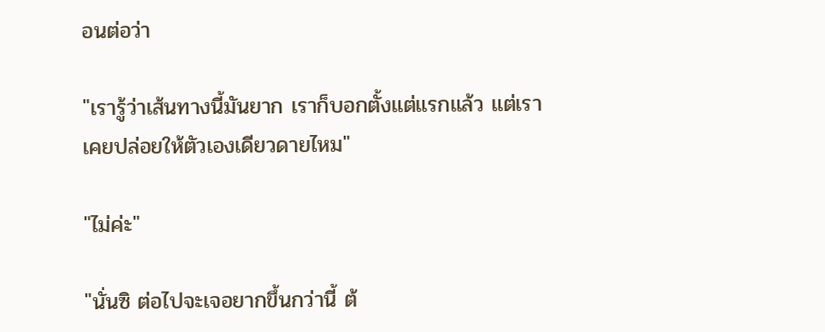อนต่อว่า

"เรารู้ว่าเส้นทางนี้มันยาก เราก็บอกตั้งแต่แรกแล้ว แต่เราเคยปล่อยให้ตัวเองเดียวดายไหม"

"ไม่ค่ะ"

"นั่นซิ ต่อไปจะเจอยากขึ้นกว่านี้ ต้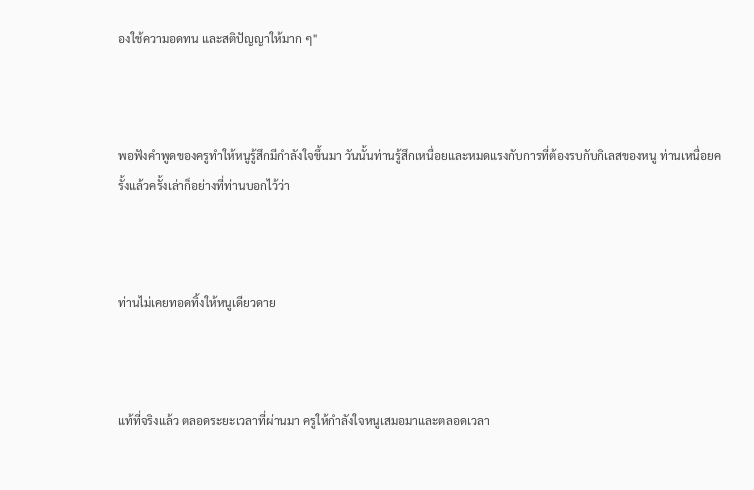องใช้ความอดทน และสติปัญญาให้มาก ๆ"



พอฟังคำพูดของครูทำให้หนูรู้สึกมีกำลังใจขึ้นมา วันนั้นท่านรู้สึกเหนื่อยและหมดแรงกับการที่ต้องรบกับกิเลสของหนู ท่านเหนื่อยครั้งแล้วครั้งเล่าก็อย่างที่ท่านบอกไว้ว่า



ท่านไม่เคยทอดทิ้งให้หนูเดียวดาย



แท้ที่จริงแล้ว ตลอดระยะเวลาที่ผ่านมา ครูให้กำลังใจหนูเสมอมาและตลอดเวลา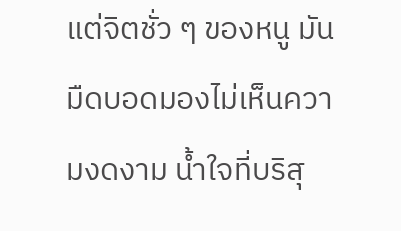แต่จิตชั่ว ๆ ของหนู มันมืดบอดมองไม่เห็นความงดงาม น้ำใจที่บริสุ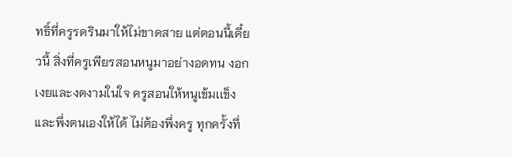ทธิ์ที่ครูรดรินมาให้ไม่ขาดสาย แต่ตอนนี้เดี๋ยวนี้ สิ่งที่ครูเพียรสอนหนูมาอย่างอดทน งอกเงยและงดงามในใจ ครูสอนให้หนูเข้มเเข็งและพึ่งตนเองให้ได้ ไม่ต้องพึ่งครู ทุกครั้งที่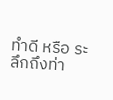ทำดี หรือ ระลึกถึงท่า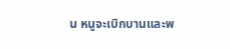น หนูจะเบิกบานและพ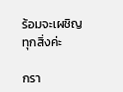ร้อมจะเผชิญทุกสิ่งค่ะ

กรา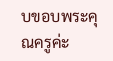บขอบพระคุณครูค่ะ